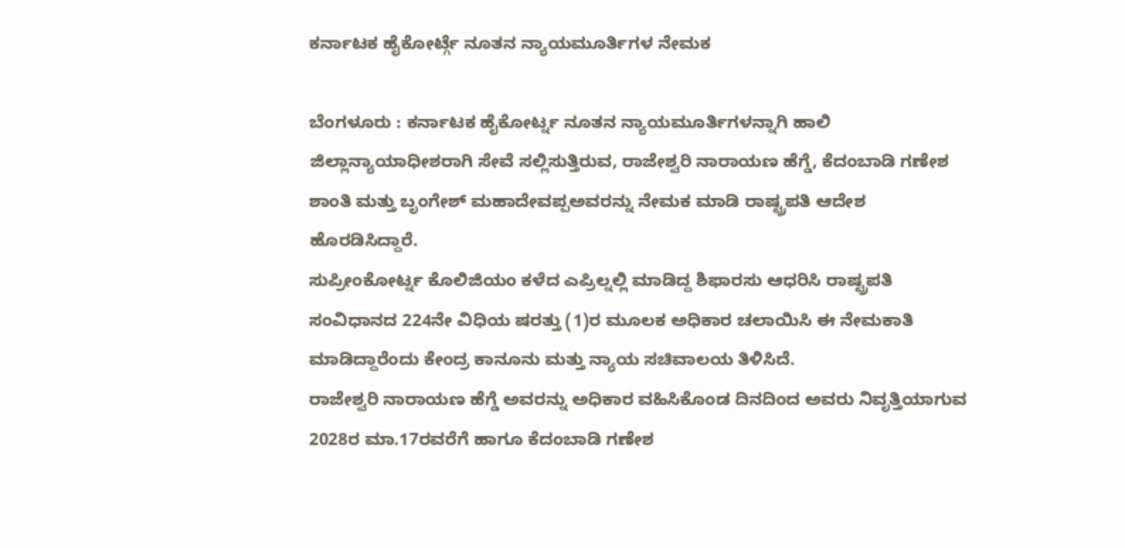ಕರ್ನಾಟಕ ಹೈಕೋರ್ಟ್ಗೆ ನೂತನ ನ್ಯಾಯಮೂರ್ತಿಗಳ ನೇಮಕ

ಬೆಂಗಳೂರು : ಕರ್ನಾಟಕ ಹೈಕೋರ್ಟ್ನ ನೂತನ ನ್ಯಾಯಮೂರ್ತಿಗಳನ್ನಾಗಿ ಹಾಲಿ ಜಿಲ್ಲಾನ್ಯಾಯಾಧೀಶರಾಗಿ ಸೇವೆ ಸಲ್ಲಿಸುತ್ತಿರುವ, ರಾಜೇಶ್ವರಿ ನಾರಾಯಣ ಹೆಗ್ಡೆ, ಕೆದಂಬಾಡಿ ಗಣೇಶ ಶಾಂತಿ ಮತ್ತು ಬೃಂಗೇಶ್ ಮಹಾದೇವಪ್ಪಅವರನ್ನು ನೇಮಕ ಮಾಡಿ ರಾಷ್ಟ್ರಪತಿ ಆದೇಶ ಹೊರಡಿಸಿದ್ದಾರೆ.
ಸುಪ್ರೀಂಕೋರ್ಟ್ನ ಕೊಲಿಜಿಯಂ ಕಳೆದ ಎಪ್ರಿಲ್ನಲ್ಲಿ ಮಾಡಿದ್ದ ಶಿಫಾರಸು ಆಧರಿಸಿ ರಾಷ್ಟ್ರಪತಿ ಸಂವಿಧಾನದ 224ನೇ ವಿಧಿಯ ಷರತ್ತು (1)ರ ಮೂಲಕ ಅಧಿಕಾರ ಚಲಾಯಿಸಿ ಈ ನೇಮಕಾತಿ ಮಾಡಿದ್ದಾರೆಂದು ಕೇಂದ್ರ ಕಾನೂನು ಮತ್ತು ನ್ಯಾಯ ಸಚಿವಾಲಯ ತಿಳಿಸಿದೆ.
ರಾಜೇಶ್ವರಿ ನಾರಾಯಣ ಹೆಗ್ಡೆ ಅವರನ್ನು ಅಧಿಕಾರ ವಹಿಸಿಕೊಂಡ ದಿನದಿಂದ ಅವರು ನಿವೃತ್ತಿಯಾಗುವ 2028ರ ಮಾ.17ರವರೆಗೆ ಹಾಗೂ ಕೆದಂಬಾಡಿ ಗಣೇಶ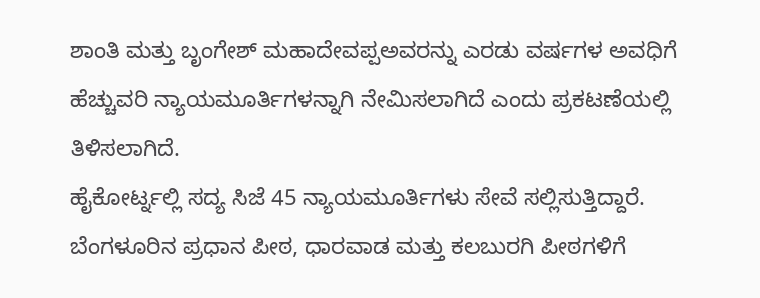ಶಾಂತಿ ಮತ್ತು ಬೃಂಗೇಶ್ ಮಹಾದೇವಪ್ಪಅವರನ್ನು ಎರಡು ವರ್ಷಗಳ ಅವಧಿಗೆ ಹೆಚ್ಚುವರಿ ನ್ಯಾಯಮೂರ್ತಿಗಳನ್ನಾಗಿ ನೇಮಿಸಲಾಗಿದೆ ಎಂದು ಪ್ರಕಟಣೆಯಲ್ಲಿ ತಿಳಿಸಲಾಗಿದೆ.
ಹೈಕೋರ್ಟ್ನಲ್ಲಿ ಸದ್ಯ ಸಿಜೆ 45 ನ್ಯಾಯಮೂರ್ತಿಗಳು ಸೇವೆ ಸಲ್ಲಿಸುತ್ತಿದ್ದಾರೆ. ಬೆಂಗಳೂರಿನ ಪ್ರಧಾನ ಪೀಠ, ಧಾರವಾಡ ಮತ್ತು ಕಲಬುರಗಿ ಪೀಠಗಳಿಗೆ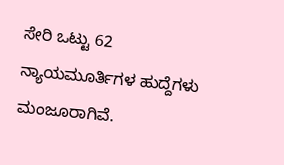ಸೇರಿ ಒಟ್ಟು 62 ನ್ಯಾಯಮೂರ್ತಿಗಳ ಹುದ್ದೆಗಳು ಮಂಜೂರಾಗಿವೆ.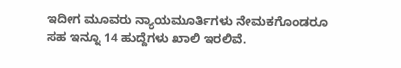ಇದೀಗ ಮೂವರು ನ್ಯಾಯಮೂರ್ತಿಗಳು ನೇಮಕಗೊಂಡರೂ ಸಹ ಇನ್ನೂ 14 ಹುದ್ದೆಗಳು ಖಾಲಿ ಇರಲಿವೆ.